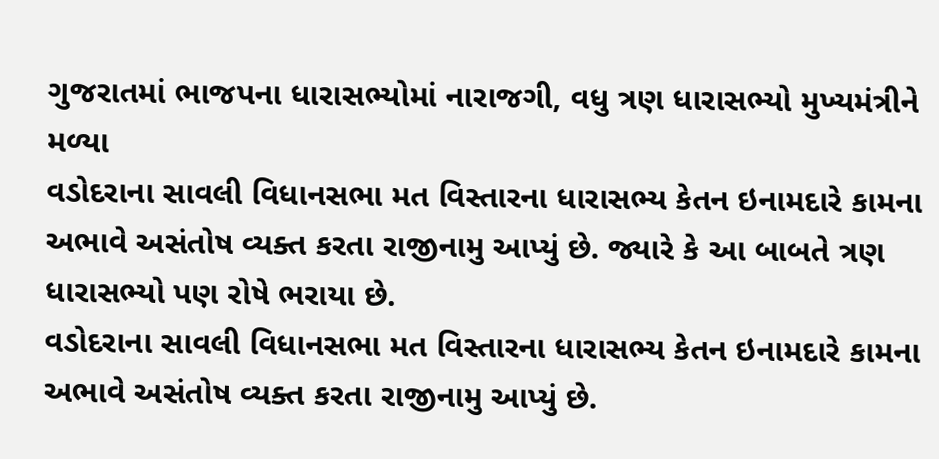ગુજરાતમાં ભાજપના ધારાસભ્યોમાં નારાજગી, વધુ ત્રણ ધારાસભ્યો મુખ્યમંત્રીને મળ્યા
વડોદરાના સાવલી વિધાનસભા મત વિસ્તારના ધારાસભ્ય કેતન ઇનામદારે કામના અભાવે અસંતોષ વ્યક્ત કરતા રાજીનામુ આપ્યું છે. જ્યારે કે આ બાબતે ત્રણ ધારાસભ્યો પણ રોષે ભરાયા છે.
વડોદરાના સાવલી વિધાનસભા મત વિસ્તારના ધારાસભ્ય કેતન ઇનામદારે કામના અભાવે અસંતોષ વ્યક્ત કરતા રાજીનામુ આપ્યું છે.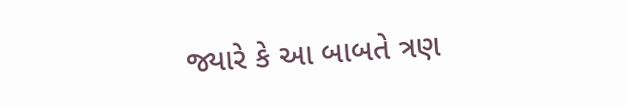જ્યારે કે આ બાબતે ત્રણ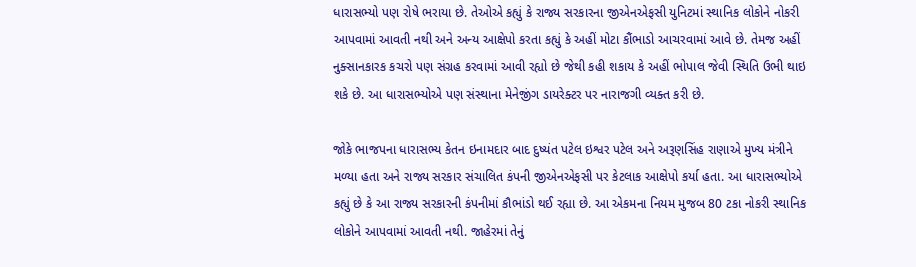ધારાસભ્યો પણ રોષે ભરાયા છે. તેઓએ કહ્યું કે રાજ્ય સરકારના જીએનએફસી યુનિટમાં સ્થાનિક લોકોને નોકરી આપવામાં આવતી નથી અને અન્ય આક્ષેપો કરતા કહ્યું કે અહીં મોટા કૌંભાડો આચરવામાં આવે છે. તેમજ અહીં નુક્સાનકારક કચરો પણ સંગ્રહ કરવામાં આવી રહ્યો છે જેથી કહી શકાય કે અહીં ભોપાલ જેવી સ્થિતિ ઉભી થાઇ શકે છે. આ ધારાસભ્યોએ પણ સંસ્થાના મેનેજીંગ ડાયરેક્ટર પર નારાજગી વ્યક્ત કરી છે.

જોકે ભાજપના ધારાસભ્ય કેતન ઇનામદાર બાદ દુષ્યંત પટેલ ઇશ્વર પટેલ અને અરૂણસિંહ રાણાએ મુખ્ય મંત્રીને મળ્યા હતા અને રાજ્ય સરકાર સંચાલિત કંપની જીએનએફસી પર કેટલાક આક્ષેપો કર્યા હતા. આ ધારાસભ્યોએ કહ્યું છે કે આ રાજ્ય સરકારની કંપનીમાં કૌભાંડો થઈ રહ્યા છે. આ એકમના નિયમ મુજબ 80 ટકા નોકરી સ્થાનિક લોકોને આપવામાં આવતી નથી. જાહેરમાં તેનું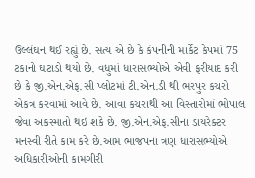ઉલ્લંઘન થઈ રહ્યું છે. સત્ય એ છે કે કંપનીની માર્કેટ કેપમાં 75 ટકાનો ઘટાડો થયો છે. વધુમાં ધારાસભ્યોએ એવી ફરીયાદ કરી છે કે જી.એન.એફ.સી પ્લોટમાં ટી.એન.ડી થી ભરપુર કચરો એકત્ર કરવામાં આવે છે. આવા કચરાથી આ વિસ્તારોમાં ભોપાલ જેવા અકસ્માતો થઇ શકે છે. જી.એન.એફ.સીના ડાયરેક્ટર મનસ્વી રીતે કામ કરે છે.આમ ભાજપના ત્રણ ધારાસભ્યોએ અધિકારીઓની કામગીરી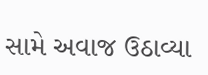સામે અવાજ ઉઠાવ્યા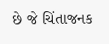છે જે ચિંતાજનક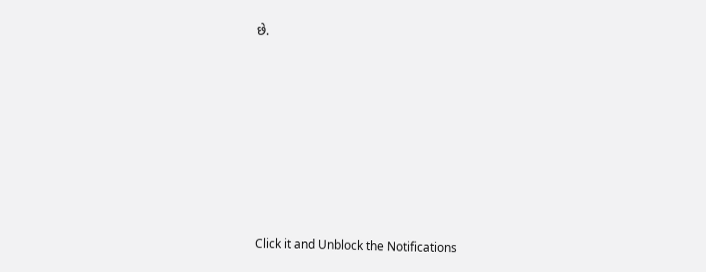છે.












Click it and Unblock the Notifications